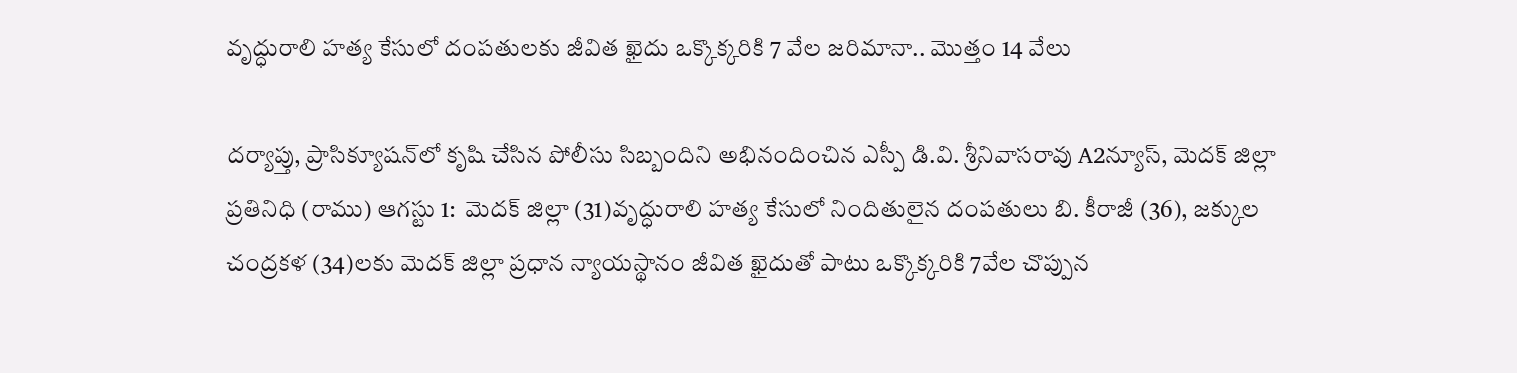వృద్ధురాలి హత్య కేసులో దంపతులకు జీవిత ఖైదు ఒక్కొక్కరికి 7 వేల జరిమానా.. మొత్తం 14 వేలు

దర్యాప్తు, ప్రాసిక్యూషన్‌లో కృషి చేసిన పోలీసు సిబ్బందిని అభినందించిన ఎస్పీ డి.వి. శ్రీనివాసరావు A2న్యూస్, మెదక్ జిల్లా ప్రతినిధి (రాము) ఆగస్టు 1:  మెదక్ జిల్లా (31)వృద్ధురాలి హత్య కేసులో నిందితులైన దంపతులు బి. కీరాజీ (36), జక్కుల చంద్రకళ (34)లకు మెదక్ జిల్లా ప్రధాన న్యాయస్థానం జీవిత ఖైదుతో పాటు ఒక్కొక్కరికి 7వేల చొప్పున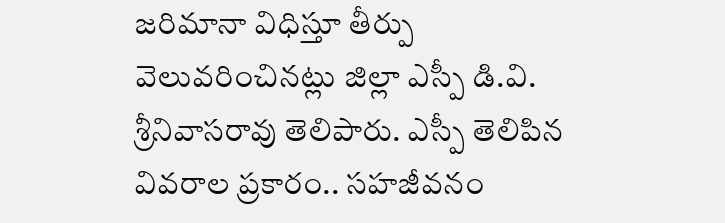జరిమానా విధిస్తూ తీర్పు వెలువరించినట్లు జిల్లా ఎస్పీ డి.వి. శ్రీనివాసరావు తెలిపారు. ఎస్పీ తెలిపిన వివరాల ప్రకారం.. సహజీవనం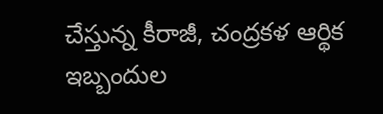చేస్తున్న కీరాజీ, చంద్రకళ ఆర్థిక ఇబ్బందుల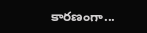కారణంగా...